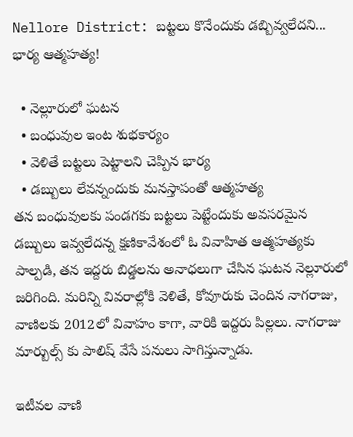Nellore District: బట్టలు కొనేందుకు డబ్బివ్వలేదని... భార్య ఆత్మహత్య!

  • నెల్లూరులో ఘటన
  • బంధువుల ఇంట శుభకార్యం
  • వెళితే బట్టలు పెట్టాలని చెప్పిన భార్య
  • డబ్బులు లేవన్నందుకు మనస్తాపంతో ఆత్మహత్య
తన బంధువులకు పండగకు బట్టలు పెట్టేందుకు అవసరమైన డబ్బులు ఇవ్వలేదన్న క్షణికావేశంలో ఓ వివాహిత ఆత్మహత్యకు పాల్పడి, తన ఇద్దరు బిడ్డలను అనాధలుగా చేసిన ఘటన నెల్లూరులో జరిగింది. మరిన్ని వివరాల్లోకి వెళితే, కోవూరుకు చెందిన నాగరాజు, వాణిలకు 2012లో వివాహం కాగా, వారికి ఇద్దరు పిల్లలు. నాగరాజు మార్బుల్స్‌ కు పాలిష్‌ వేసే పనులు సాగిస్తున్నాడు.

ఇటీవల వాణి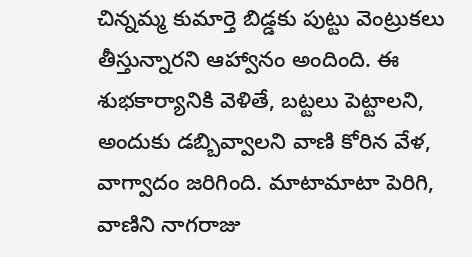చిన్నమ్మ కుమార్తె బిడ్డకు పుట్టు వెంట్రుకలు తీస్తున్నారని ఆహ్వానం అందింది. ఈ శుభకార్యానికి వెళితే, బట్టలు పెట్టాలని, అందుకు డబ్బివ్వాలని వాణి కోరిన వేళ, వాగ్వాదం జరిగింది. మాటామాటా పెరిగి, వాణిని నాగరాజు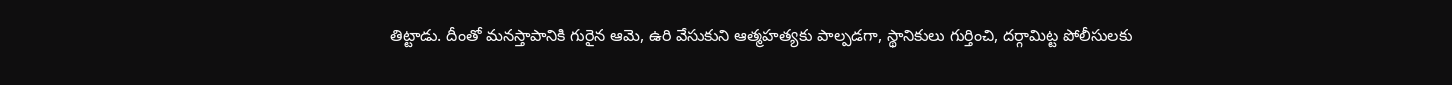తిట్టాడు. దీంతో మనస్తాపానికి గురైన ఆమె, ఉరి వేసుకుని ఆత్మహత్యకు పాల్పడగా, స్థానికులు గుర్తించి, దర్గామిట్ట పోలీసులకు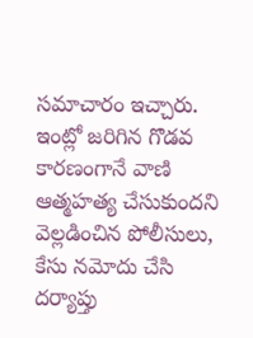సమాచారం ఇచ్చారు. ఇంట్లో జరిగిన గొడవ కారణంగానే వాణి ఆత్మహత్య చేసుకుందని వెల్లడించిన పోలీసులు, కేసు నమోదు చేసి దర్యాప్తు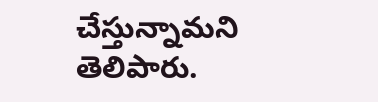చేస్తున్నామని తెలిపారు.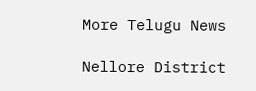More Telugu News

Nellore District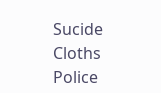Sucide
Cloths
Police